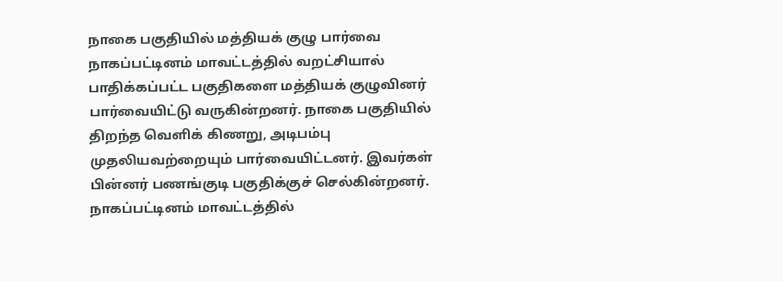நாகை பகுதியில் மத்தியக் குழு பார்வை
நாகப்பட்டினம் மாவட்டத்தில் வறட்சியால் பாதிக்கப்பட்ட பகுதிகளை மத்தியக் குழுவினர் பார்வையிட்டு வருகின்றனர். நாகை பகுதியில் திறந்த வெளிக் கிணறு, அடிபம்பு முதலியவற்றையும் பார்வையிட்டனர். இவர்கள் பின்னர் பணங்குடி பகுதிக்குச் செல்கின்றனர்.
நாகப்பட்டினம் மாவட்டத்தில்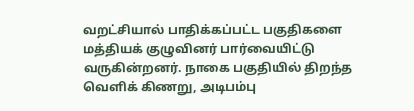வறட்சியால் பாதிக்கப்பட்ட பகுதிகளை மத்தியக் குழுவினர் பார்வையிட்டு வருகின்றனர். நாகை பகுதியில் திறந்த வெளிக் கிணறு, அடிபம்பு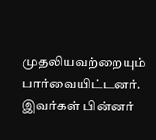முதலியவற்றையும் பார்வையிட்டனர். இவர்கள் பின்னர்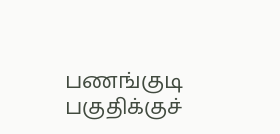பணங்குடி பகுதிக்குச்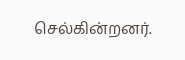செல்கின்றனர்.